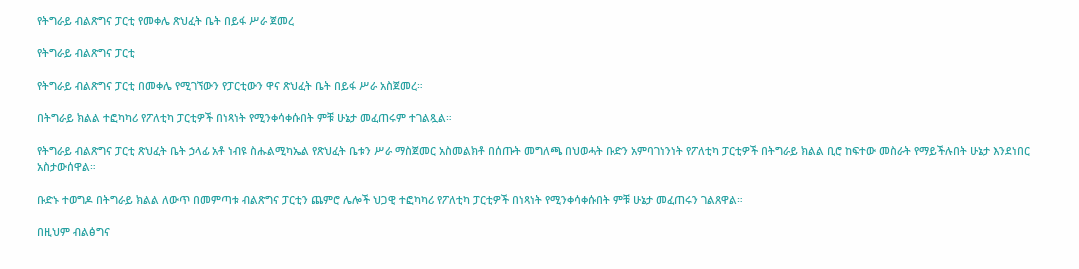የትግራይ ብልጽግና ፓርቲ የመቀሌ ጽህፈት ቤት በይፋ ሥራ ጀመረ

የትግራይ ብልጽግና ፓርቲ

የትግራይ ብልጽግና ፓርቲ በመቀሌ የሚገኘውን የፓርቲውን ዋና ጽህፈት ቤት በይፋ ሥራ አስጀመረ።

በትግራይ ክልል ተፎካካሪ የፖለቲካ ፓርቲዎች በነጻነት የሚንቀሳቀሱበት ምቹ ሁኔታ መፈጠሩም ተገልጿል።

የትግራይ ብልጽግና ፓርቲ ጽህፈት ቤት ኃላፊ አቶ ነብዩ ስሑልሚካኤል የጽህፈት ቤቱን ሥራ ማስጀመር አስመልክቶ በሰጡት መግለጫ በህወሓት ቡድን አምባገነንነት የፖለቲካ ፓርቲዎች በትግራይ ክልል ቢሮ ከፍተው መስራት የማይችሉበት ሁኔታ እንደነበር አስታውሰዋል።

ቡድኑ ተወግዶ በትግራይ ክልል ለውጥ በመምጣቱ ብልጽግና ፓርቲን ጨምሮ ሌሎች ህጋዊ ተፎካካሪ የፖለቲካ ፓርቲዎች በነጻነት የሚንቀሳቀሱበት ምቹ ሁኔታ መፈጠሩን ገልጸዋል።

በዚህም ብልፅግና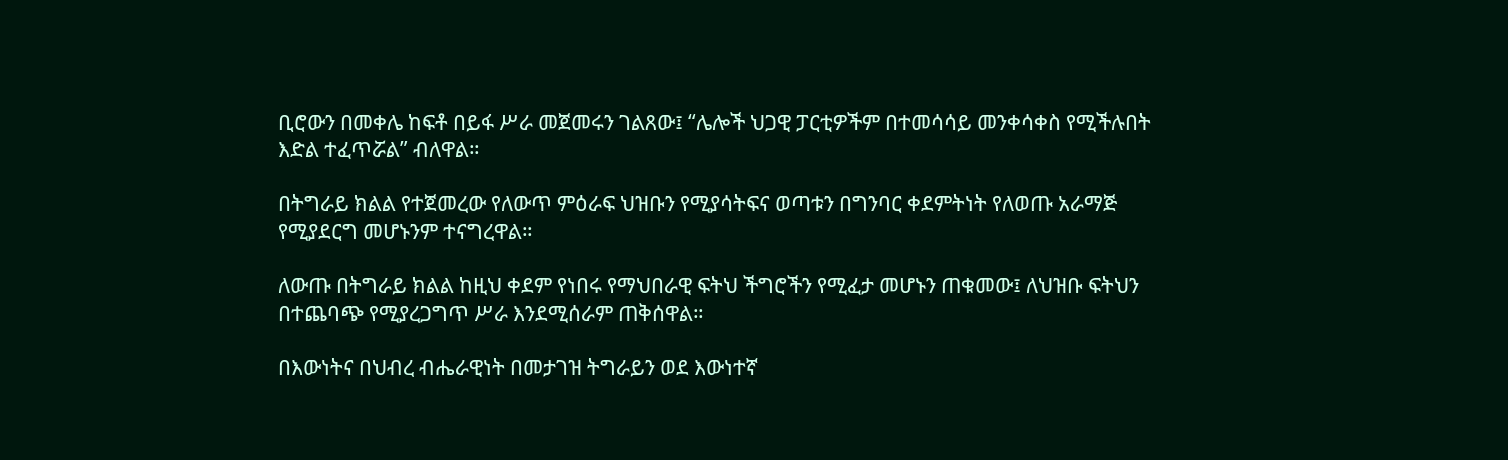ቢሮውን በመቀሌ ከፍቶ በይፋ ሥራ መጀመሩን ገልጸው፤ “ሌሎች ህጋዊ ፓርቲዎችም በተመሳሳይ መንቀሳቀስ የሚችሉበት እድል ተፈጥሯል” ብለዋል።

በትግራይ ክልል የተጀመረው የለውጥ ምዕራፍ ህዝቡን የሚያሳትፍና ወጣቱን በግንባር ቀደምትነት የለወጡ አራማጅ የሚያደርግ መሆኑንም ተናግረዋል።

ለውጡ በትግራይ ክልል ከዚህ ቀደም የነበሩ የማህበራዊ ፍትህ ችግሮችን የሚፈታ መሆኑን ጠቁመው፤ ለህዝቡ ፍትህን በተጨባጭ የሚያረጋግጥ ሥራ እንደሚሰራም ጠቅሰዋል።

በእውነትና በህብረ ብሔራዊነት በመታገዝ ትግራይን ወደ እውነተኛ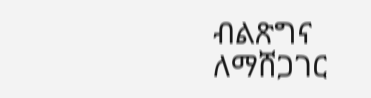ብልጽግና ለማሸጋገር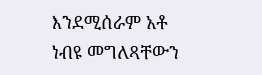እንደሚሰራም አቶ ነብዩ መግለጻቸውን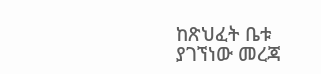ከጽህፈት ቤቱ ያገኘነው መረጃ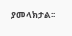ያመላክታል፡፡